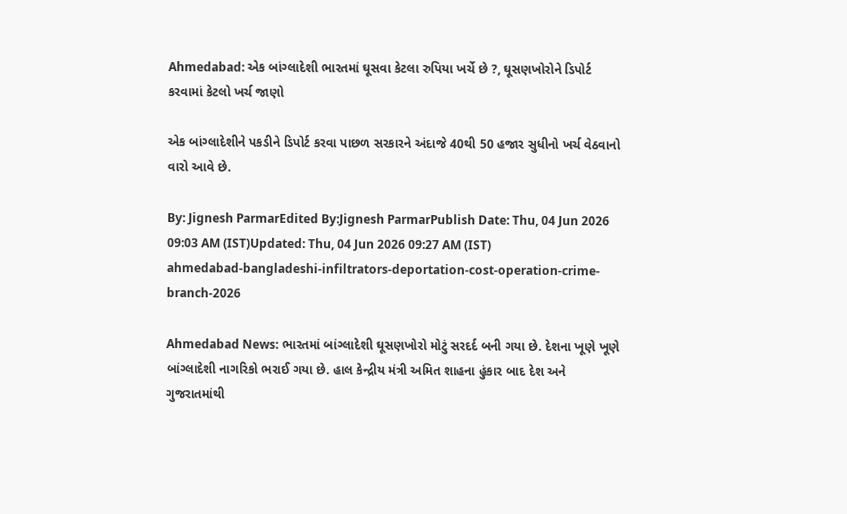Ahmedabad: એક બાંગ્લાદેશી ભારતમાં ઘૂસવા કેટલા રુપિયા ખર્ચે છે ?, ઘૂસણખોરોને ડિપોર્ટ કરવામાં કેટલો ખર્ચ જાણો

એક બાંગ્લાદેશીને પકડીને ડિપોર્ટ કરવા પાછળ સરકારને અંદાજે 40થી 50 હજાર સુધીનો ખર્ચ વેઠવાનો વારો આવે છે.

By: Jignesh ParmarEdited By:Jignesh ParmarPublish Date: Thu, 04 Jun 2026 09:03 AM (IST)Updated: Thu, 04 Jun 2026 09:27 AM (IST)
ahmedabad-bangladeshi-infiltrators-deportation-cost-operation-crime-branch-2026

Ahmedabad News: ભારતમાં બાંગ્લાદેશી ઘૂસણખોરો મોટું સરદર્દ બની ગયા છે. દેશના ખૂણે ખૂણે બાંગ્લાદેશી નાગરિકો ભરાઈ ગયા છે. હાલ કેન્દ્રીય મંત્રી અમિત શાહના હુંકાર બાદ દેશ અને ગુજરાતમાંથી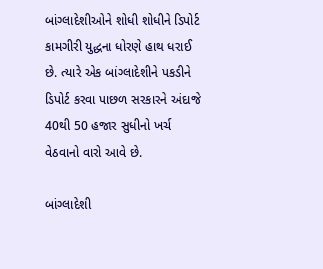બાંગ્લાદેશીઓને શોધી શોધીને ડિપોર્ટ કામગીરી યુદ્ધના ધોરણે હાથ ધરાઈ છે. ત્યારે એક બાંગ્લાદેશીને પકડીને ડિપોર્ટ કરવા પાછળ સરકારને અંદાજે 40થી 50 હજાર સુધીનો ખર્ચ વેઠવાનો વારો આવે છે.

બાંગ્લાદેશી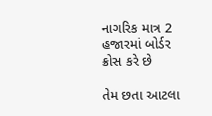નાગરિક માત્ર 2 હજારમાં બોર્ડર ક્રોસ કરે છે

તેમ છતા આટલા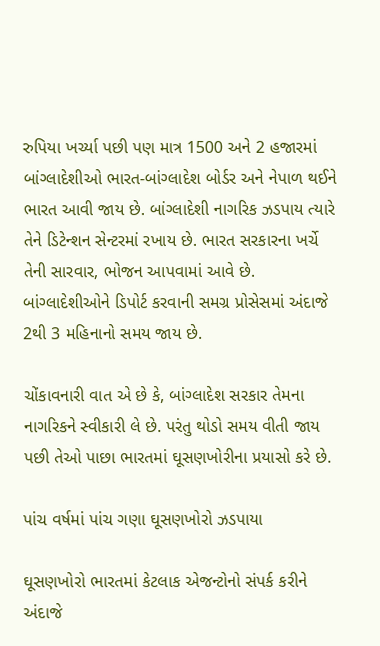રુપિયા ખર્ચ્યા પછી પણ માત્ર 1500 અને 2 હજારમાં બાંગ્લાદેશીઓ ભારત-બાંગ્લાદેશ બોર્ડર અને નેપાળ થઈને ભારત આવી જાય છે. બાંગ્લાદેશી નાગરિક ઝડપાય ત્યારે તેને ડિટેન્શન સેન્ટરમાં રખાય છે. ભારત સરકારના ખર્ચે તેની સારવાર, ભોજન આપવામાં આવે છે. બાંગ્લાદેશીઓને ડિપોર્ટ કરવાની સમગ્ર પ્રોસેસમાં અંદાજે 2થી 3 મહિનાનો સમય જાય છે.

ચોંકાવનારી વાત એ છે કે, બાંગ્લાદેશ સરકાર તેમના નાગરિકને સ્વીકારી લે છે. પરંતુ થોડો સમય વીતી જાય પછી તેઓ પાછા ભારતમાં ઘૂસણખોરીના પ્રયાસો કરે છે.

પાંચ વર્ષમાં પાંચ ગણા ઘૂસણખોરો ઝડપાયા

ઘૂસણખોરો ભારતમાં કેટલાક એજન્ટોનો સંપર્ક કરીને અંદાજે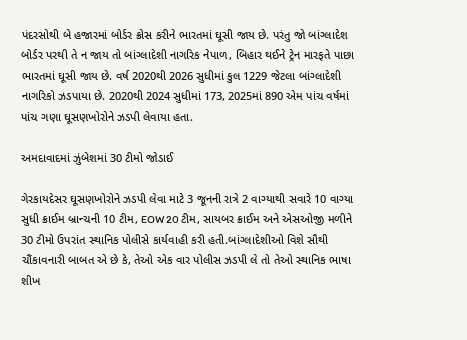પંદરસોથી બે હજારમાં બોર્ડર ક્રોસ કરીને ભારતમાં ઘૂસી જાય છે. પરંતુ જો બાંગ્લાદેશ બોર્ડર પરથી તે ન જાય તો બાંગ્લાદેશી નાગરિક નેપાળ, બિહાર થઈને ટ્રેન મારફતે પાછા ભારતમાં ઘૂસી જાય છે. વર્ષ 2020થી 2026 સુધીમાં કુલ 1229 જેટલા બાંગ્લાદેશી નાગરિકો ઝડપાયા છે. 2020થી 2024 સુધીમાં 173, 2025માં 890 એમ પાંચ વર્ષમાં પાંચ ગણા ઘૂસણખોરોને ઝડપી લેવાયા હતા.

અમદાવાદમાં ઝુંબેશમાં 30 ટીમો જોડાઈ

ગેરકાયદેસર ઘૂસણખોરોને ઝડપી લેવા માટે 3 જૂનની રાત્રે 2 વાગ્યાથી સવારે 10 વાગ્યા સુધી ક્રાઈમ બ્રાન્ચની 10 ટીમ, EOW 20 ટીમ, સાયબર ક્રાઈમ અને એસઓજી મળીને 30 ટીમો ઉપરાંત સ્થાનિક પોલીસે કાર્યવાહી કરી હતી.બાંગ્લાદેશીઓ વિશે સૌથી ચૌંકાવનારી બાબત એ છે કે, તેઓ એક વાર પોલીસ ઝડપી લે તો તેઓ સ્થાનિક ભાષા શીખ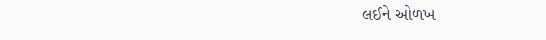લઈને ઓળખ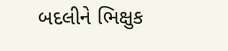બદલીને ભિક્ષુક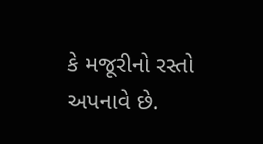કે મજૂરીનો રસ્તો અપનાવે છે.